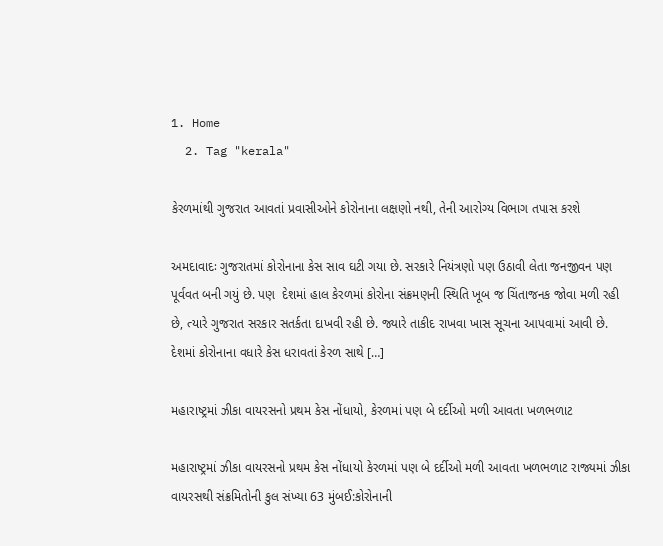1. Home
  2. Tag "kerala"

કેરળમાંથી ગુજરાત આવતાં પ્રવાસીઓને કોરોનાના લક્ષણો નથી, તેની આરોગ્ય વિભાગ તપાસ કરશે

અમદાવાદઃ ગુજરાતમાં કોરોનાના કેસ સાવ ઘટી ગયા છે. સરકારે નિયંત્રણો પણ ઉઠાવી લેતા જનજીવન પણ પૂર્વવત બની ગયું છે. પણ  દેશમાં હાલ કેરળમાં કોરોના સંક્રમણની સ્થિતિ ખૂબ જ ચિંતાજનક જોવા મળી રહી છે, ત્યારે ગુજરાત સરકાર સતર્કતા દાખવી રહી છે. જ્યારે તાકીદ રાખવા ખાસ સૂચના આપવામાં આવી છે. દેશમાં કોરોનાના વધારે કેસ ધરાવતાં કેરળ સાથે […]

મહારાષ્ટ્રમાં ઝીકા વાયરસનો પ્રથમ કેસ નોંધાયો, કેરળમાં પણ બે દર્દીઓ મળી આવતા ખળભળાટ

મહારાષ્ટ્રમાં ઝીકા વાયરસનો પ્રથમ કેસ નોંધાયો કેરળમાં પણ બે દર્દીઓ મળી આવતા ખળભળાટ રાજ્યમાં ઝીકા વાયરસથી સંક્રમિતોની કુલ સંખ્યા 63 મુંબઈ:કોરોનાની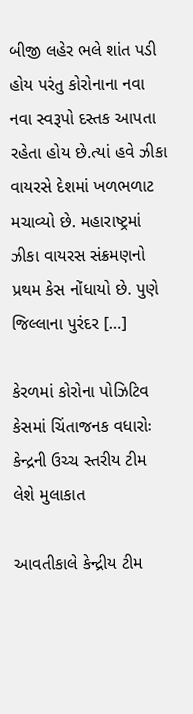બીજી લહેર ભલે શાંત પડી હોય પરંતુ કોરોનાના નવા નવા સ્વરૂપો દસ્તક આપતા રહેતા હોય છે.ત્યાં હવે ઝીકા વાયરસે દેશમાં ખળભળાટ મચાવ્યો છે. મહારાષ્ટ્રમાં ઝીકા વાયરસ સંક્રમણનો પ્રથમ કેસ નોંધાયો છે. પુણે જિલ્લાના પુરંદર […]

કેરળમાં કોરોના પોઝિટિવ કેસમાં ચિંતાજનક વધારોઃ કેન્દ્રની ઉચ્ચ સ્તરીય ટીમ લેશે મુલાકાત

આવતીકાલે કેન્દ્રીય ટીમ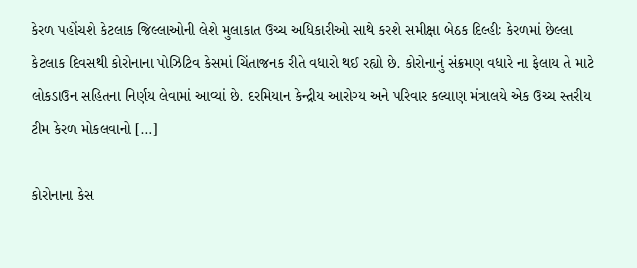કેરળ પહોંચશે કેટલાક જિલ્લાઓની લેશે મુલાકાત ઉચ્ચ અધિકારીઓ સાથે કરશે સમીક્ષા બેઠક દિલ્હીઃ કેરળમાં છેલ્લા કેટલાક દિવસથી કોરોનાના પોઝિટિવ કેસમાં ચિંતાજનક રીતે વધારો થઈ રહ્યો છે. કોરોનાનું સંક્રમણ વધારે ના ફેલાય તે માટે લોકડાઉન સહિતના નિર્ણય લેવામાં આવ્યાં છે. દરમિયાન કેન્દ્રીય આરોગ્ય અને પરિવાર કલ્યાણ મંત્રાલયે એક ઉચ્ચ સ્તરીય ટીમ કેરળ મોકલવાનો […]

કોરોનાના કેસ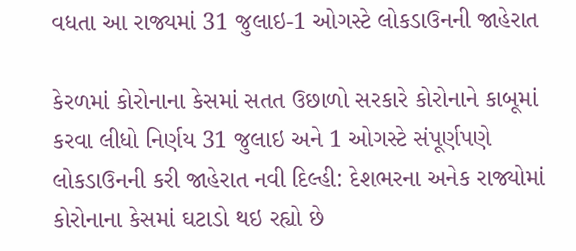વધતા આ રાજ્યમાં 31 જુલાઇ-1 ઓગસ્ટે લોકડાઉનની જાહેરાત

કેરળમાં કોરોનાના કેસમાં સતત ઉછાળો સરકારે કોરોનાને કાબૂમાં કરવા લીધો નિર્ણય 31 જુલાઇ અને 1 ઓગસ્ટે સંપૂર્ણપણે લોકડાઉનની કરી જાહેરાત નવી દિલ્હી: દેશભરના અનેક રાજ્યોમાં કોરોનાના કેસમાં ઘટાડો થઇ રહ્યો છે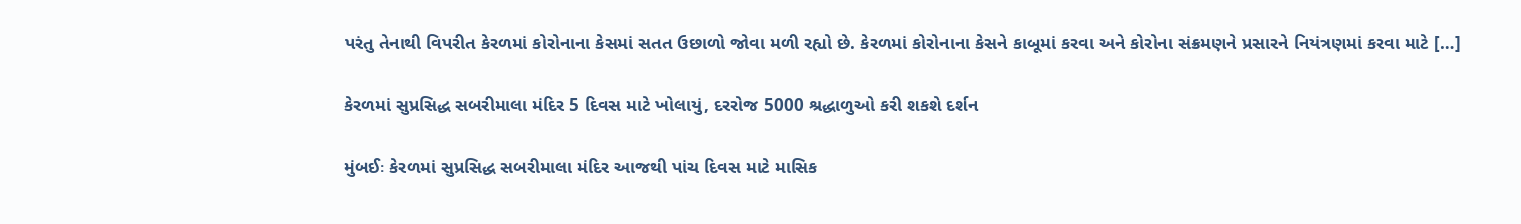પરંતુ તેનાથી વિપરીત કેરળમાં કોરોનાના કેસમાં સતત ઉછાળો જોવા મળી રહ્યો છે. કેરળમાં કોરોનાના કેસને કાબૂમાં કરવા અને કોરોના સંક્રમણને પ્રસારને નિયંત્રણમાં કરવા માટે […]

કેરળમાં સુપ્રસિદ્ધ સબરીમાલા મંદિર 5 દિવસ માટે ખોલાયું, દરરોજ 5000 શ્રદ્ધાળુઓ કરી શકશે દર્શન

મુંબઈઃ કેરળમાં સુપ્રસિદ્ધ સબરીમાલા મંદિર આજથી પાંચ દિવસ માટે માસિક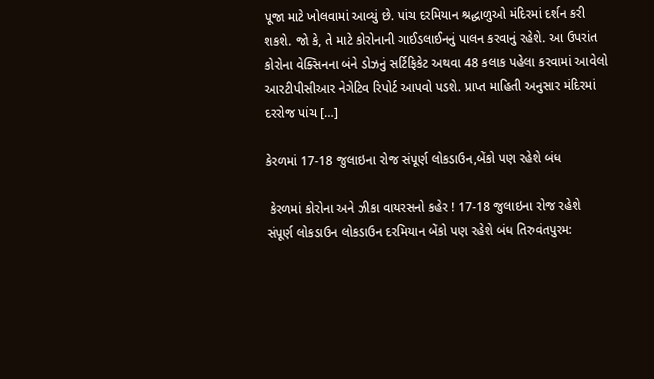પૂજા માટે ખોલવામાં આવ્યું છે. પાંચ દરમિયાન શ્રદ્ધાળુઓ મંદિરમાં દર્શન કરી શકશે. જો કે, તે માટે કોરોનાની ગાઈડલાઈનનું પાલન કરવાનું રહેશે. આ ઉપરાંત કોરોના વેક્સિનના બંને ડોઝનું સર્ટિફિકેટ અથવા 48 કલાક પહેલા કરવામાં આવેલો આરટીપીસીઆર નેગેટિવ રિપોર્ટ આપવો પડશે. પ્રાપ્ત માહિતી અનુસાર મંદિરમાં દરરોજ પાંચ […]

કેરળમાં 17-18 જુલાઇના રોજ સંપૂર્ણ લોકડાઉન,બેંકો પણ રહેશે બંધ

 કેરળમાં કોરોના અને ઝીકા વાયરસનો કહેર ! 17-18 જુલાઇના રોજ રહેશે સંપૂર્ણ લોકડાઉન લોકડાઉન દરમિયાન બેંકો પણ રહેશે બંધ તિરુવંતપુરમ: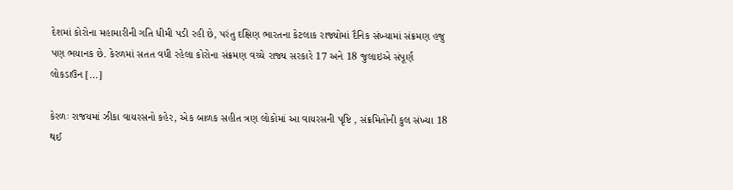દેશમાં કોરોના મહામારીની ગતિ ધીમી પડી રહી છે, પરંતુ દક્ષિણ ભારતના કેટલાક રાજ્યોમાં દૈનિક સંખ્યામાં સંક્રમણ હજુ પણ ભયાનક છે. કેરળમાં સતત વધી રહેલા કોરોના સંક્રમણ વચ્ચે રાજ્ય સરકારે 17 અને 18 જુલાઇએ સંપૂર્ણ લોકડાઉન […]

કેરળઃ રાજયમાં ઝીકા વાયરસનો કહેર, એક બાળક સહીત ત્રણ લોકોમાં આ વાયરસની પૃષ્ટિ , સંક્રમિતોની કુલ સંખ્યા 18 થઈ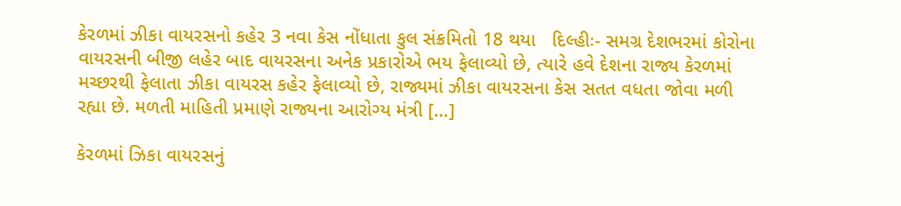કેરળમાં ઝીકા વાયરસનો કહેર 3 નવા કેસ નોંધાતા કુલ સંક્રમિતો 18 થયા   દિલ્હીઃ- સમગ્ર દેશભરમાં કોરોના વાયરસની બીજી લહેર બાદ વાયરસના અનેક પ્રકારોએ ભય ફેલાવ્યો છે, ત્યારે હવે દેશના રાજ્ય કેરળમાં મચ્છરથી ફેલાતા ઝીકા વાયરસ કહેર ફેલાવ્યો છે, રાજ્યમાં ઝીકા વાયરસના કેસ સતત વધતા જોવા મળી રહ્યા છે. મળતી માહિતી પ્રમાણે રાજ્યના આરોગ્ય મંત્રી […]

કેરળમાં ઝિકા વાયરસનું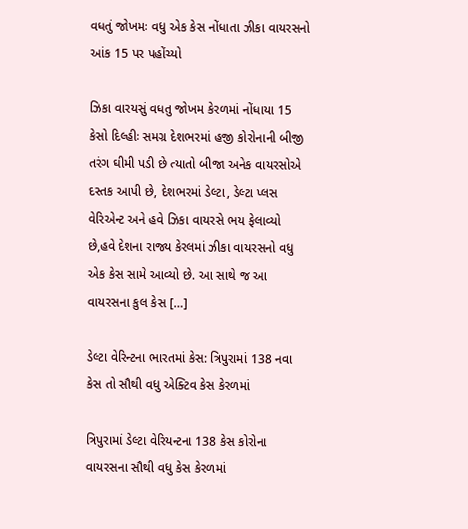વધતું જોખમઃ વધુ એક કેસ નોંધાતા ઝીકા વાયરસનો આંક 15 પર પહોંચ્યો

ઝિકા વારયસું વધતુ જોખમ કેરળમાં નોંધાયા 15 કેસો દિલ્હીઃ સમગ્ર દેશભરમાં હજી કોરોનાની બીજી તરંગ ઘીમી પડી છે ત્યાતો બીજા અનેક વાયરસોએ દસ્તક આપી છે, દેશભરમાં ડેલ્ટા, ડેલ્ટા પ્લસ વેરિએન્ટ અને હવે ઝિકા વાયરસે ભય ફેલાવ્યો છે,હવે દેશના રાજ્ય કેરલમાં ઝીકા વાયરસનો વધુ એક કેસ સામે આવ્યો છે. આ સાથે જ આ વાયરસના કુલ કેસ […]

ડેલ્ટા વેરિન્ટના ભારતમાં કેસ: ત્રિપુરામાં 138 નવા કેસ તો સૌથી વધુ એક્ટિવ કેસ કેરળમાં

ત્રિપુરામાં ડેલ્ટા વેરિયન્ટના 138 કેસ કોરોના વાયરસના સૌથી વધુ કેસ કેરળમાં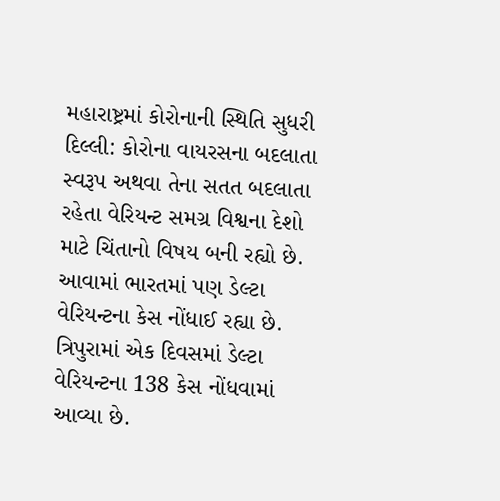મહારાષ્ટ્રમાં કોરોનાની સ્થિતિ સુધરી દિલ્લી: કોરોના વાયરસના બદલાતા સ્વરૂપ અથવા તેના સતત બદલાતા રહેતા વેરિયન્ટ સમગ્ર વિશ્વના દેશો માટે ચિંતાનો વિષય બની રહ્યો છે. આવામાં ભારતમાં પણ ડેલ્ટા વેરિયન્ટના કેસ નોંધાઈ રહ્યા છે. ત્રિપુરામાં એક દિવસમાં ડેલ્ટા વેરિયન્ટના 138 કેસ નોંધવામાં આવ્યા છે.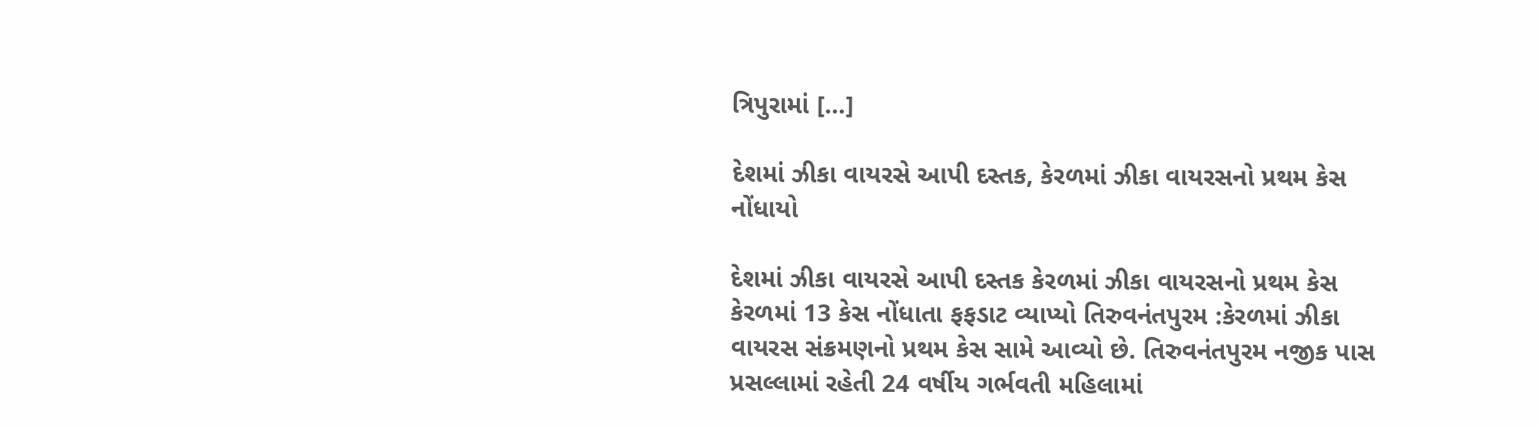ત્રિપુરામાં […]

દેશમાં ઝીકા વાયરસે આપી દસ્તક, કેરળમાં ઝીકા વાયરસનો પ્રથમ કેસ નોંધાયો

દેશમાં ઝીકા વાયરસે આપી દસ્તક કેરળમાં ઝીકા વાયરસનો પ્રથમ કેસ કેરળમાં 13 કેસ નોંધાતા ફફડાટ વ્યાપ્યો તિરુવનંતપુરમ :કેરળમાં ઝીકા વાયરસ સંક્રમણનો પ્રથમ કેસ સામે આવ્યો છે. તિરુવનંતપુરમ નજીક પાસ પ્રસલ્લામાં રહેતી 24 વર્ષીય ગર્ભવતી મહિલામાં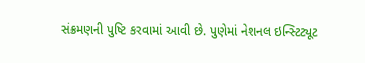સંક્રમણની પુષ્ટિ કરવામાં આવી છે. પુણેમાં નેશનલ ઇન્સ્ટિટ્યૂટ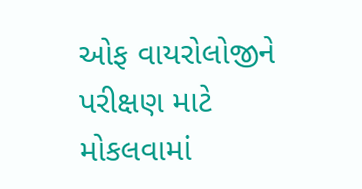ઓફ વાયરોલોજીને પરીક્ષણ માટે મોકલવામાં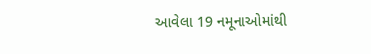આવેલા 19 નમૂનાઓમાંથી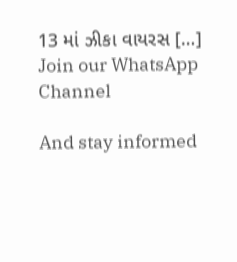13 માં ઝીકા વાયરસ […]
Join our WhatsApp Channel

And stay informed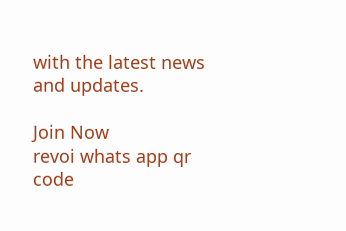with the latest news and updates.

Join Now
revoi whats app qr code